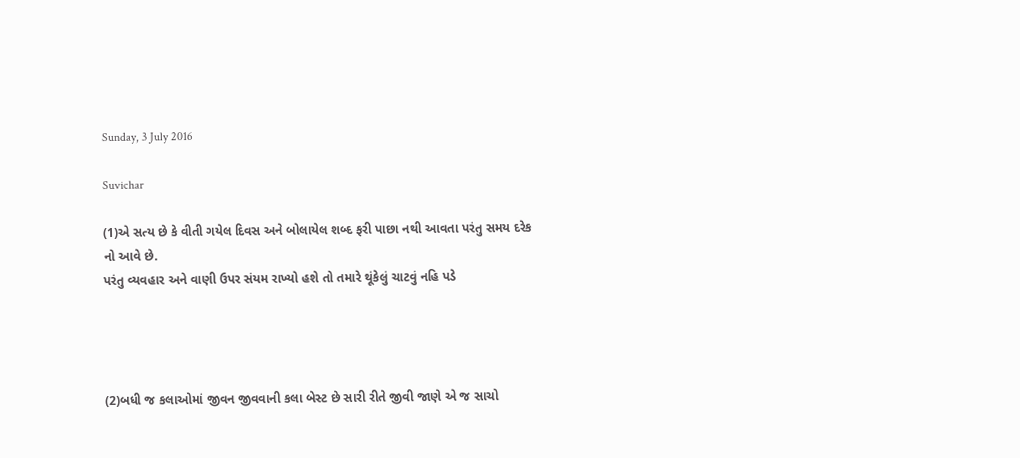Sunday, 3 July 2016

Suvichar

(1)એ સત્ય છે કે વીતી ગયેલ દિવસ અને બોલાયેલ શબ્દ ફરી પાછા નથી આવતા પરંતુ સમય દરેક નો આવે છે.
પરંતુ વ્યવહાર અને વાણી ઉપર સંયમ રાખ્યો હશે તો તમારે થૂંકેલું ચાટવું નહિ પડે




(2)બધી જ કલાઓમાં જીવન જીવવાની કલા બેસ્ટ છે સારી રીતે જીવી જાણે એ જ સાચો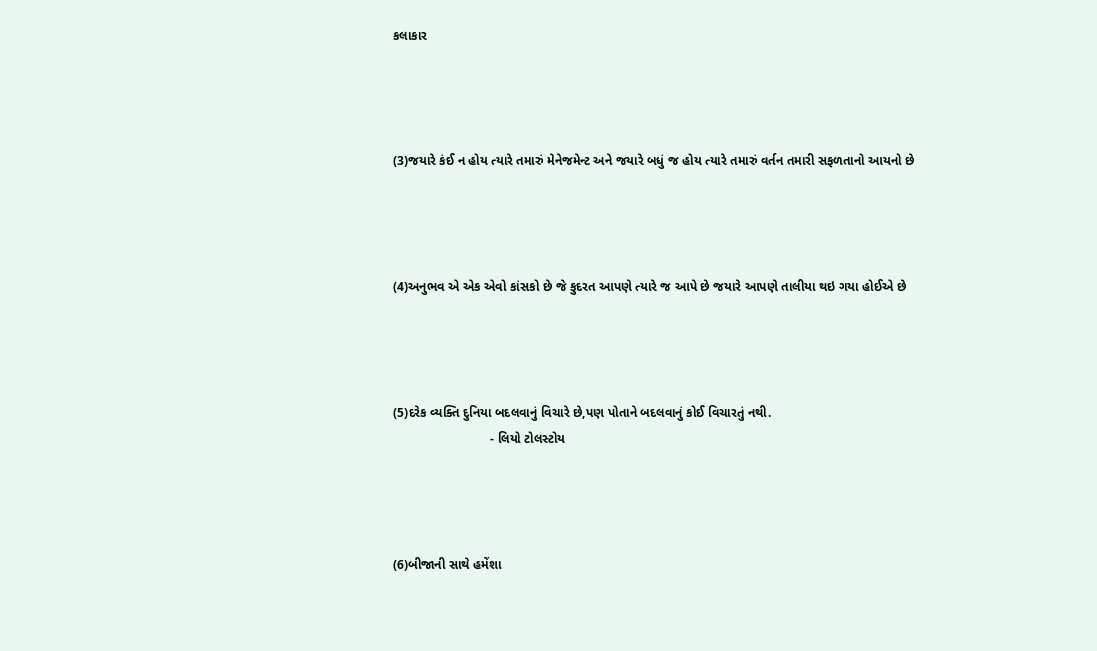કલાકાર




(3)જયારે કંઈ ન હોય ત્યારે તમારું મેનેજમેન્ટ અને જયારે બધું જ હોય ત્યારે તમારું વર્તન તમારી સફળતાનો આયનો છે




(4)અનુભવ એ એક એવો કાંસકો છે જે કુદરત આપણે ત્યારે જ આપે છે જયારે આપણે તાલીયા થઇ ગયા હોઈએ છે




(5)દરેક વ્યક્તિ દુનિયા બદલવાનું વિચારે છે,પણ પોતાને બદલવાનું કોઈ વિચારતું નથી.
                           - લિયો ટોલસ્ટોય




(6)બીજાની સાથે હમેંશા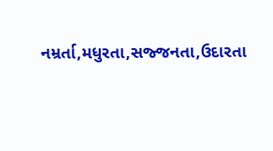નમ્રર્તા,મધુરતા,સજ્જનતા,ઉદારતા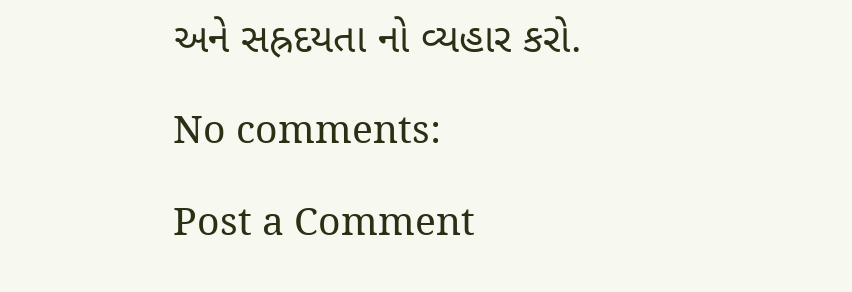અને સહ્રદયતા નો વ્યહાર કરો.

No comments:

Post a Comment